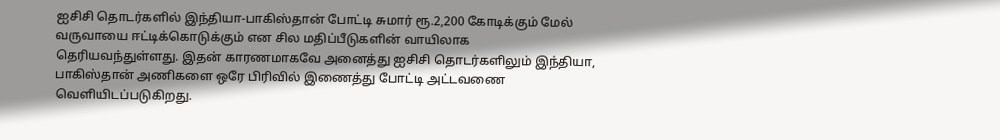ஐசிசி தொடர்களில் இந்தியா-பாகிஸ்தான் போட்டி சுமார் ரூ.2,200 கோடிக்கும் மேல் வருவாயை ஈட்டிக்கொடுக்கும் என சில மதிப்பீடுகளின் வாயிலாக தெரியவந்துள்ளது. இதன் காரணமாகவே அனைத்து ஐசிசி தொடர்களிலும் இந்தியா, பாகிஸ்தான் அணிகளை ஒரே பிரிவில் இணைத்து போட்டி அட்டவணை வெளியிடப்படுகிறது.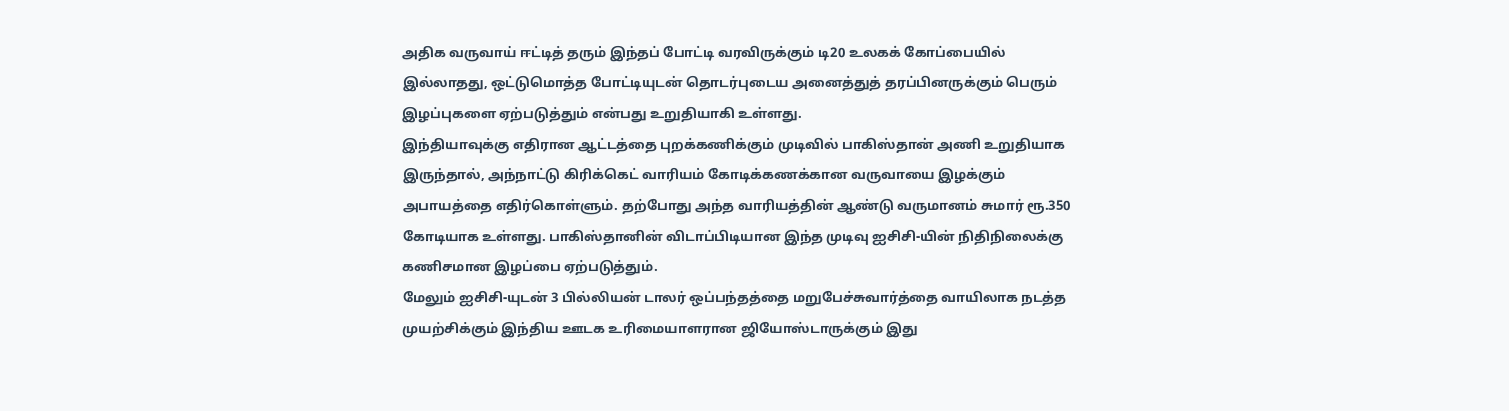அதிக வருவாய் ஈட்டித் தரும் இந்தப் போட்டி வரவிருக்கும் டி20 உலகக் கோப்பையில் இல்லாதது, ஒட்டுமொத்த போட்டியுடன் தொடர்புடைய அனைத்துத் தரப்பினருக்கும் பெரும் இழப்புகளை ஏற்படுத்தும் என்பது உறுதியாகி உள்ளது.
இந்தியாவுக்கு எதிரான ஆட்டத்தை புறக்கணிக்கும் முடிவில் பாகிஸ்தான் அணி உறுதியாக இருந்தால், அந்நாட்டு கிரிக்கெட் வாரியம் கோடிக்கணக்கான வருவாயை இழக்கும் அபாயத்தை எதிர்கொள்ளும். தற்போது அந்த வாரியத்தின் ஆண்டு வருமானம் சுமார் ரூ.350 கோடியாக உள்ளது. பாகிஸ்தானின் விடாப்பிடியான இந்த முடிவு ஐசிசி-யின் நிதிநிலைக்கு கணிசமான இழப்பை ஏற்படுத்தும்.
மேலும் ஐசிசி-யுடன் 3 பில்லியன் டாலர் ஒப்பந்தத்தை மறுபேச்சுவார்த்தை வாயிலாக நடத்த முயற்சிக்கும் இந்திய ஊடக உரிமையாளரான ஜியோஸ்டாருக்கும் இது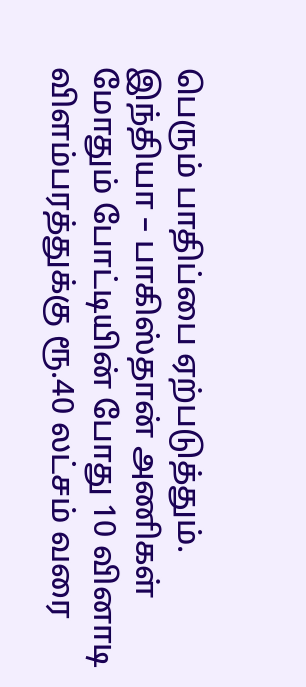பெரும் பாதிப்பை ஏற்படுத்தும். இந்தியா – பாகிஸ்தான் அணிகள் மோதும் போட்டியின் போது 10 வினாடி விளம்பரத்துக்கு ரூ.40 லட்சம் வரை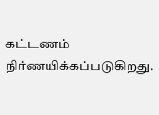கட்டணம் நிர்ணயிக்கப்படுகிறது.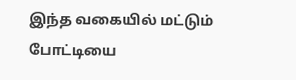இந்த வகையில் மட்டும் போட்டியை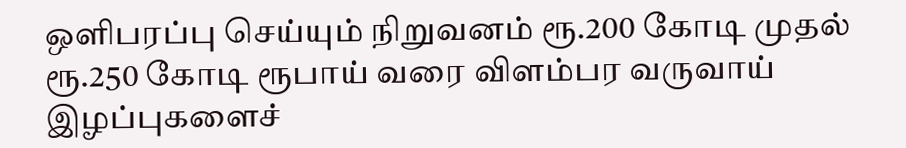ஒளிபரப்பு செய்யும் நிறுவனம் ரூ.200 கோடி முதல் ரூ.250 கோடி ரூபாய் வரை விளம்பர வருவாய் இழப்புகளைச்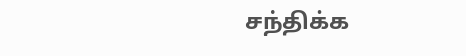சந்திக்க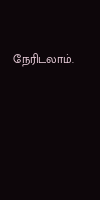நேரிடலாம்.